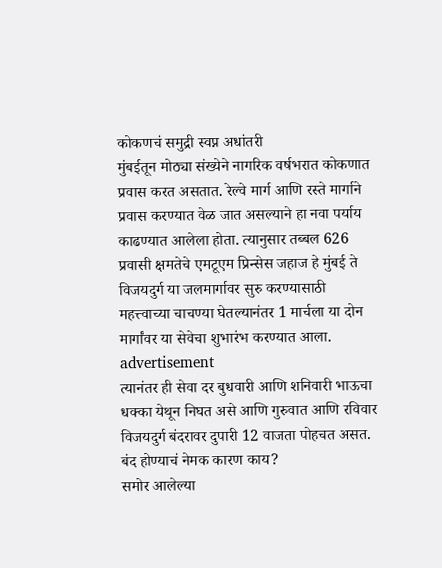कोकणचं समुद्री स्वप्न अधांतरी
मुंबईतून मोठ्या संख्येने नागरिक वर्षभरात कोकणात प्रवास करत असतात. रेल्वे मार्ग आणि रस्ते मार्गाने प्रवास करण्यात वेळ जात असल्याने हा नवा पर्याय काढण्यात आलेला होता. त्यानुसार तब्बल 626 प्रवासी क्षमतेचे एमटूएम प्रिन्सेस जहाज हे मुंबई ते विजयदुर्ग या जलमार्गावर सुरु करण्यासाठी महत्त्वाच्या चाचण्या घेतल्यानंतर 1 मार्चला या दोन मार्गांवर या सेवेचा शुभारंभ करण्यात आला.
advertisement
त्यानंतर ही सेवा दर बुधवारी आणि शनिवारी भाऊचा धक्का येथून निघत असे आणि गुरुवात आणि रविवार विजयदुर्ग बंदरावर दुपारी 12 वाजता पोहचत असत.
बंद होण्याचं नेमक कारण काय?
समोर आलेल्या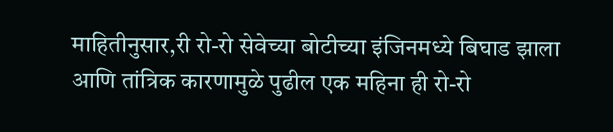माहितीनुसार,री रो-रो सेवेच्या बोटीच्या इंजिनमध्ये बिघाड झाला आणि तांत्रिक कारणामुळे पुढील एक महिना ही रो-रो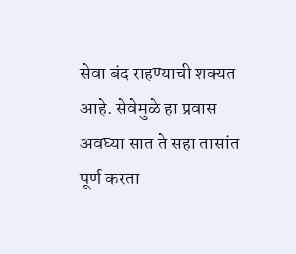सेवा बंद राहण्याची शक्यत आहे. सेवेमुळे हा प्रवास अवघ्या सात ते सहा तासांत पूर्ण करता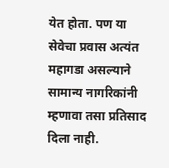येत होता. पण या सेवेचा प्रवास अत्यंत महागडा असल्याने सामान्य नागरिकांनी म्हणावा तसा प्रतिसाद दिला नाही.